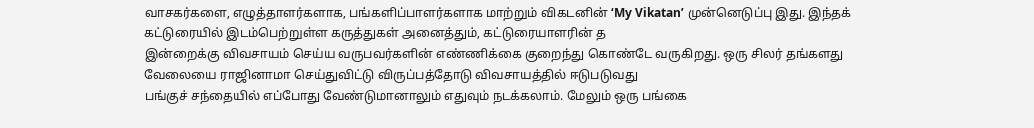வாசகர்களை, எழுத்தாளர்களாக, பங்களிப்பாளர்களாக மாற்றும் விகடனின் ‘My Vikatan’ முன்னெடுப்பு இது. இந்தக் கட்டுரையில் இடம்பெற்றுள்ள கருத்துகள் அனைத்தும், கட்டுரையாளரின் த
இன்றைக்கு விவசாயம் செய்ய வருபவர்களின் எண்ணிக்கை குறைந்து கொண்டே வருகிறது. ஒரு சிலர் தங்களது வேலையை ராஜினாமா செய்துவிட்டு விருப்பத்தோடு விவசாயத்தில் ஈடுபடுவது
பங்குச் சந்தையில் எப்போது வேண்டுமானாலும் எதுவும் நடக்கலாம். மேலும் ஒரு பங்கை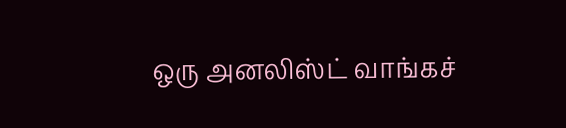ஒரு அனலிஸ்ட் வாங்கச்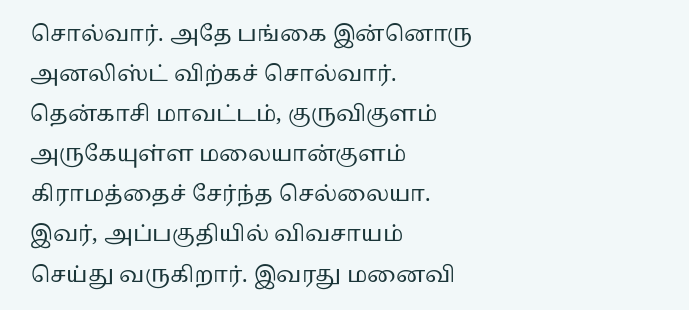சொல்வார். அதே பங்கை இன்னொரு அனலிஸ்ட் விற்கச் சொல்வார்.
தென்காசி மாவட்டம், குருவிகுளம் அருகேயுள்ள மலையான்குளம் கிராமத்தைச் சேர்ந்த செல்லையா. இவர், அப்பகுதியில் விவசாயம் செய்து வருகிறார். இவரது மனைவி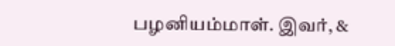பழனியம்மாள். இவர், &